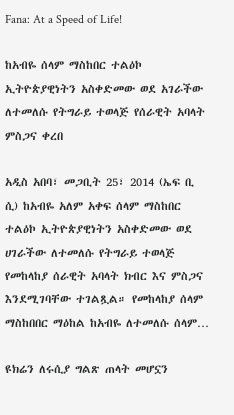Fana: At a Speed of Life!

ከአብዬ ሰላም ማስከበር ተልዕኮ ኢትዮጵያዊነትን አስቀድመው ወደ አገራችው ለተመለሱ የትግራይ ተወላጅ የሰራዊት አባላት ምስጋና ቀረበ

አዲስ አበባ፣ መጋቢት 25፣ 2014 (ኤፍ ቢ ሲ) ከአብዬ አለም አቀፍ ሰላም ማስከበር ተልዕኮ ኢትዮጵያዊነትን አስቀድመው ወደ ሀገራችው ለተመለሱ የትግራይ ተወላጅ የመከላከያ ሰራዊት አባላት ክብር እና ምስጋና እንደሚገባቸው ተገልጿል። የመከላከያ ሰላም ማስከበበር ማዕከል ከአብዬ ለተመለሱ ሰላም…

ዩክሬን ለሩሲያ ግልጽ ጠላት መሆኗን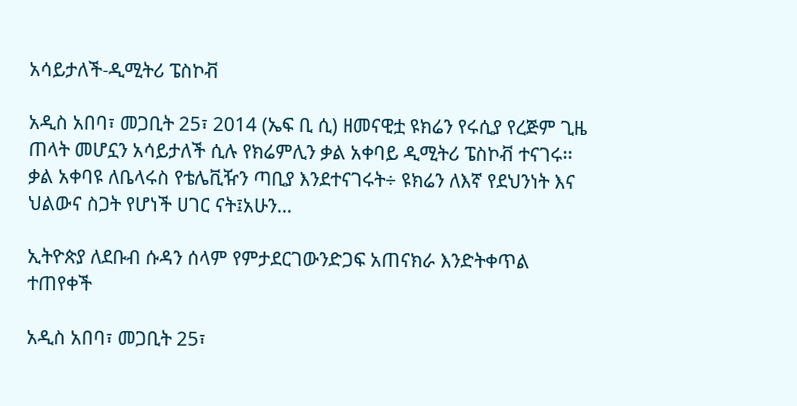አሳይታለች-ዲሚትሪ ፔስኮቭ

አዲስ አበባ፣ መጋቢት 25፣ 2014 (ኤፍ ቢ ሲ) ዘመናዊቷ ዩክሬን የሩሲያ የረጅም ጊዜ ጠላት መሆኗን አሳይታለች ሲሉ የክሬምሊን ቃል አቀባይ ዲሚትሪ ፔስኮቭ ተናገሩ፡፡ ቃል አቀባዩ ለቤላሩስ የቴሌቪዥን ጣቢያ እንደተናገሩት÷ ዩክሬን ለእኛ የደህንነት እና ህልውና ስጋት የሆነች ሀገር ናት፤አሁን…

ኢትዮጵያ ለደቡብ ሱዳን ሰላም የምታደርገውንድጋፍ አጠናክራ እንድትቀጥል ተጠየቀች

አዲስ አበባ፣ መጋቢት 25፣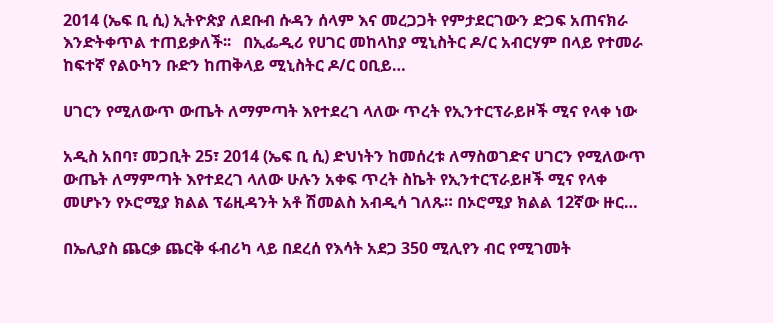2014 (ኤፍ ቢ ሲ) ኢትዮጵያ ለደቡብ ሱዳን ሰላም እና መረጋጋት የምታደርገውን ድጋፍ አጠናክራ እንድትቀጥል ተጠይቃለች፡፡   በኢፌዲሪ የሀገር መከላከያ ሚኒስትር ዶ/ር አብርሃም በላይ የተመራ ከፍተኛ የልዑካን ቡድን ከጠቅላይ ሚኒስትር ዶ/ር ዐቢይ…

ሀገርን የሚለውጥ ውጤት ለማምጣት እየተደረገ ላለው ጥረት የኢንተርፕራይዞች ሚና የላቀ ነው

አዲስ አበባ፣ መጋቢት 25፣ 2014 (ኤፍ ቢ ሲ) ድህነትን ከመሰረቱ ለማስወገድና ሀገርን የሚለውጥ ውጤት ለማምጣት እየተደረገ ላለው ሁሉን አቀፍ ጥረት ስኬት የኢንተርፕራይዞች ሚና የላቀ መሆኑን የኦሮሚያ ክልል ፕሬዚዳንት አቶ ሽመልስ አብዲሳ ገለጹ። በኦሮሚያ ክልል 12ኛው ዙር…

በኤሊያስ ጨርቃ ጨርቅ ፋብሪካ ላይ በደረሰ የእሳት አደጋ 350 ሚሊየን ብር የሚገመት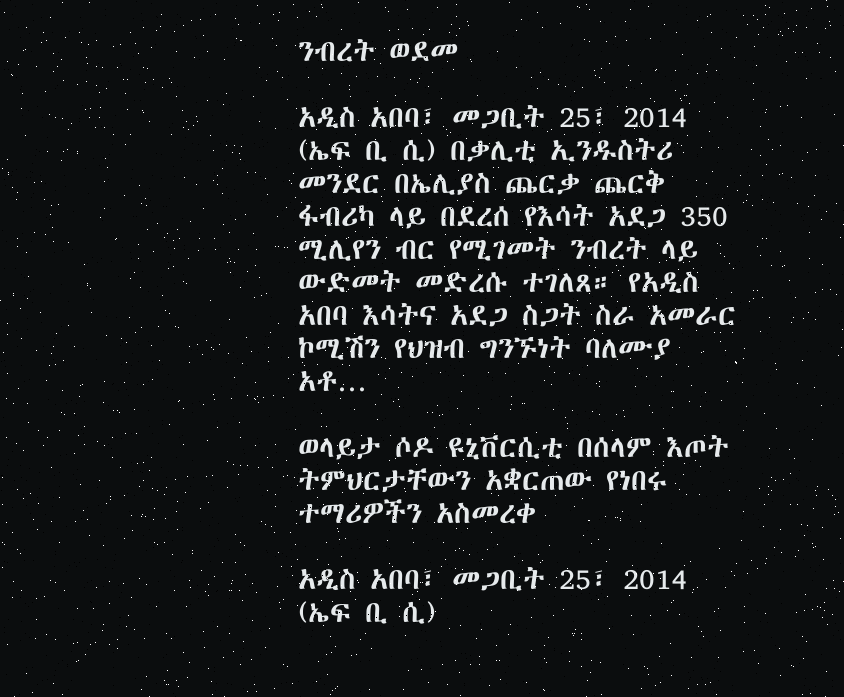ንብረት ወደመ

አዲስ አበባ፣ መጋቢት 25፣ 2014 (ኤፍ ቢ ሲ) በቃሊቲ ኢንዱስትሪ መንደር በኤሊያስ ጨርቃ ጨርቅ ፋብሪካ ላይ በደረሰ የእሳት አደጋ 350 ሚሊየን ብር የሚገመት ንብረት ላይ ውድመት መድረሱ ተገለጸ። የአዲስ አበባ እሳትና አደጋ ስጋት ስራ አመራር ኮሚሽን የህዝብ ግንኙነት ባለሙያ አቶ…

ወላይታ ሶዶ ዩኒቨርሲቲ በሰላም እጦት ትምህርታቸውን አቋርጠው የነበሩ ተማሪዎችን አስመረቀ

አዲስ አበባ፣ መጋቢት 25፣ 2014 (ኤፍ ቢ ሲ)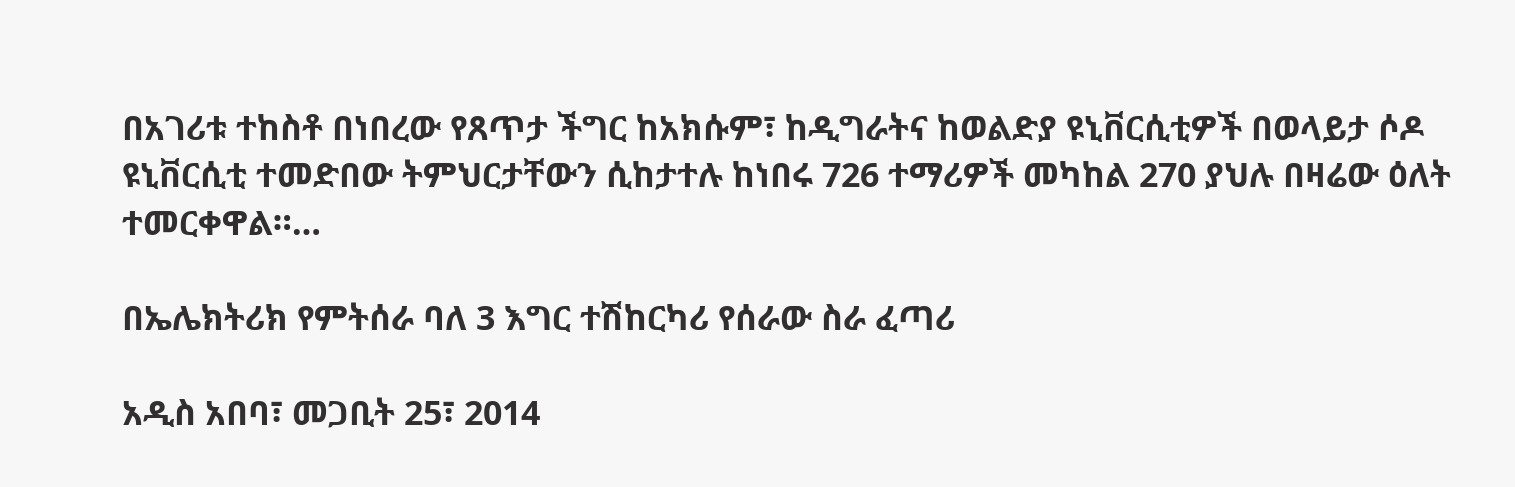በአገሪቱ ተከስቶ በነበረው የጸጥታ ችግር ከአክሱም፣ ከዲግራትና ከወልድያ ዩኒቨርሲቲዎች በወላይታ ሶዶ ዩኒቨርሲቲ ተመድበው ትምህርታቸውን ሲከታተሉ ከነበሩ 726 ተማሪዎች መካከል 270 ያህሉ በዛሬው ዕለት ተመርቀዋል።…

በኤሌክትሪክ የምትሰራ ባለ 3 እግር ተሽከርካሪ የሰራው ስራ ፈጣሪ

አዲስ አበባ፣ መጋቢት 25፣ 2014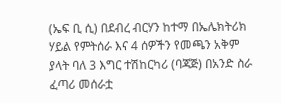(ኤፍ ቢ ሲ) በደብረ ብርሃን ከተማ በኤሌክትሪክ ሃይል የምትሰራ እና 4 ሰዎችን የመጫን አቅም ያላት ባለ 3 እግር ተሽከርካሪ (ባጃጅ) በአንድ ስራ ፈጣሪ መሰራቷ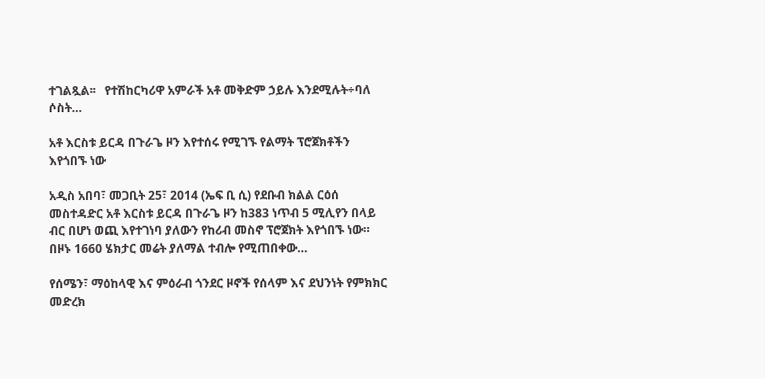ተገልጿል፡፡   የተሽከርካሪዋ አምራች አቶ መቅድም ኃይሉ እንደሚሉት÷ባለ ሶስት…

አቶ እርስቱ ይርዳ በጉራጌ ዞን እየተሰሩ የሚገኙ የልማት ፕሮጀክቶችን እየጎበኙ ነው

አዲስ አበባ፣ መጋቢት 25፣ 2014 (ኤፍ ቢ ሲ) የደቡብ ክልል ርዕሰ መስተዳድር አቶ እርስቱ ይርዳ በጉራጌ ዞን ከ383 ነጥብ 5 ሚሊየን በላይ ብር በሆነ ወጪ እየተገነባ ያለውን የከሪብ መስኖ ፕሮጀክት እየጎበኙ ነው።   በዞኑ 1660 ሄክታር መሬት ያለማል ተብሎ የሚጠበቀው…

የሰሜን፣ ማዕከላዊ እና ምዕራብ ጎንደር ዞኖች የሰላም እና ደህንነት የምክክር መድረክ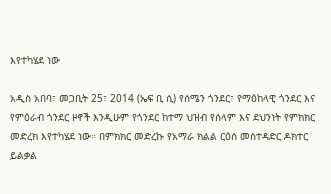እየተካሄደ ነው

አዲስ አበባ፣ መጋቢት 25፣ 2014 (ኤፍ ቢ ሲ) የሰሜን ጎንደር፣ የማዕከላዊ ጎንደር እና የምዕራብ ጎንደር ዞኖች እንዲሁም የጎንደር ከተማ ህዝብ የሰላም እና ደህንነት የምክክር መድረክ እየተካሄደ ነው። በምክክር መድረኩ የአማራ ክልል ርዕሰ መስተዳድር ዶክተር ይልቃል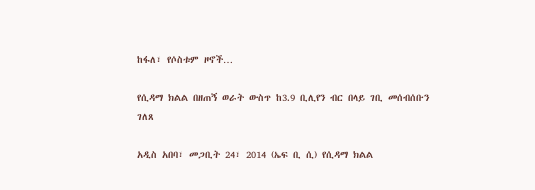ከፋለ፣ የሶስቱም ዞኖች…

የሲዳማ ክልል በዘጠኝ ወራት ውስጥ ከ3.9 ቢሊየን ብር በላይ ገቢ መሰብሰቡን ገለጸ

አዲስ አበባ፣ መጋቢት 24፣ 2014 (ኤፍ ቢ ሲ) የሲዳማ ክልል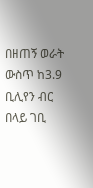በዘጠኝ ወራት ውስጥ ከ3.9 ቢሊየን ብር በላይ ገቢ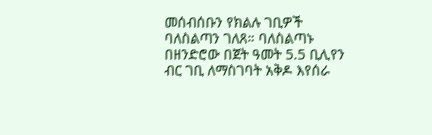መሰብሰቡን የክልሉ ገቢዎች ባለስልጣን ገለጸ። ባለስልጣኑ በዘንድሮው በጀት ዓመት 5.5 ቢሊየን ብር ገቢ ለማስገባት አቅዶ እየሰራ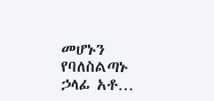መሆኑን የባለስልጣኑ ኃላፊ አቶ…